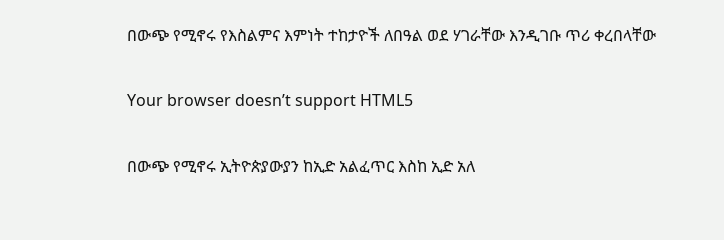በውጭ የሚኖሩ የእስልምና እምነት ተከታዮች ለበዓል ወደ ሃገራቸው እንዲገቡ ጥሪ ቀረበላቸው

Your browser doesn’t support HTML5

በውጭ የሚኖሩ ኢትዮጵያውያን ከኢድ አልፈጥር እስከ ኢድ አለ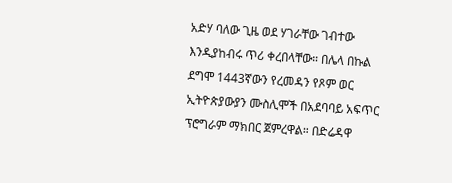አድሃ ባለው ጊዜ ወደ ሃገራቸው ገብተው እንዲያከብሩ ጥሪ ቀረበላቸው። በሌላ በኩል ደግሞ 1443ኛውን የረመዳን የጾም ወር ኢትዮጵያውያን ሙስሊሞች በአደባባይ አፍጥር ፕሮግራም ማክበር ጀምረዋል። በድሬዳዋ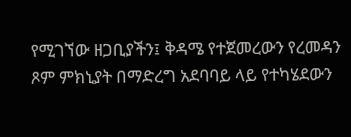የሚገኘው ዘጋቢያችን፤ ቅዳሜ የተጀመረውን የረመዳን ጾም ምክኒያት በማድረግ አደባባይ ላይ የተካሄደውን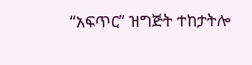“አፍጥር” ዝግጅት ተከታትሎ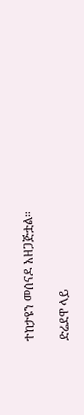ተከታዩን መሰናዶ አዘጋጅቷል።

ድሬደዋ ላይ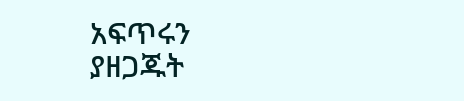አፍጥሩን ያዘጋጁት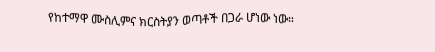የከተማዋ ሙስሊምና ክርስትያን ወጣቶች በጋራ ሆነው ነው።